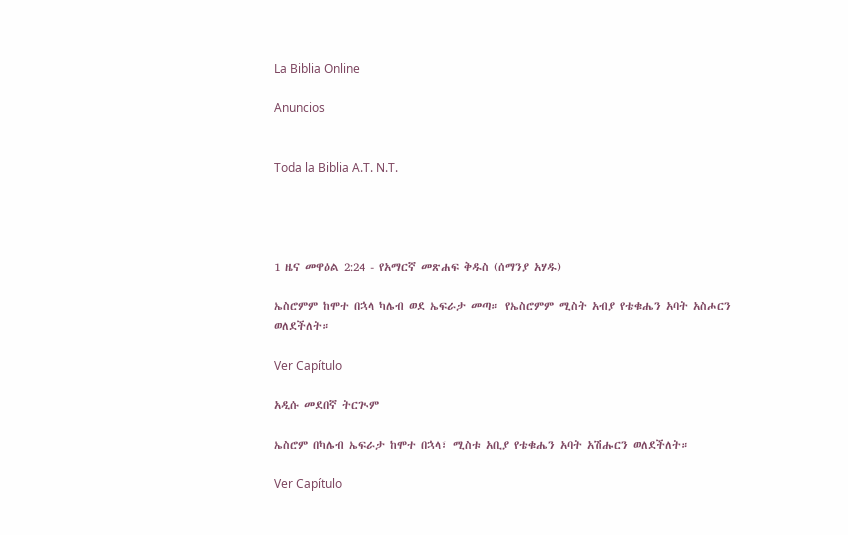La Biblia Online

Anuncios


Toda la Biblia A.T. N.T.




1 ዜና መዋዕል 2:24 - የአማርኛ መጽሐፍ ቅዱስ (ሰማንያ አሃዱ)

ኤስሮምም ከሞተ በኋላ ካሌብ ወደ ኤፍራታ መጣ። የኤስሮምም ሚስት አብያ የቴቁሔን አባት አስሖርን ወለደችለት።

Ver Capítulo

አዲሱ መደበኛ ትርጒም

ኤስሮም በካሌብ ኤፍራታ ከሞተ በኋላ፣ ሚስቱ አቢያ የቴቁሔን አባት አሽሑርን ወለደችለት።

Ver Capítulo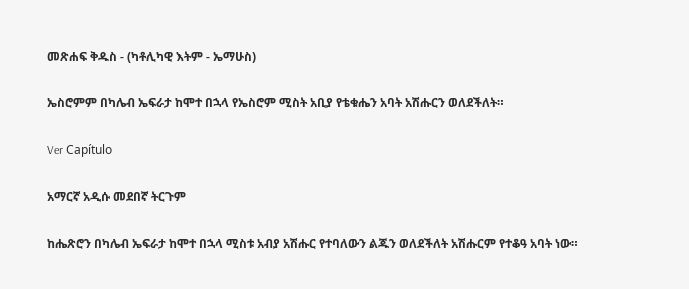መጽሐፍ ቅዱስ - (ካቶሊካዊ እትም - ኤማሁስ)

ኤስሮምም በካሌብ ኤፍራታ ከሞተ በኋላ የኤስሮም ሚስት አቢያ የቴቁሔን አባት አሽሑርን ወለደችለት።

Ver Capítulo

አማርኛ አዲሱ መደበኛ ትርጉም

ከሔጽሮን በካሌብ ኤፍራታ ከሞተ በኋላ ሚስቱ አብያ አሽሑር የተባለውን ልጁን ወለደችለት አሽሑርም የተቆዓ አባት ነው።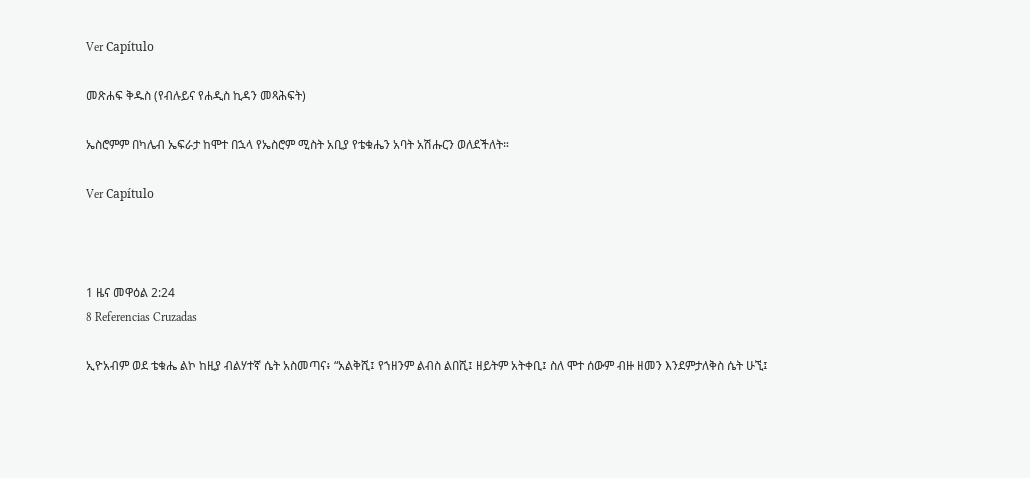Ver Capítulo

መጽሐፍ ቅዱስ (የብሉይና የሐዲስ ኪዳን መጻሕፍት)

ኤስሮምም በካሌብ ኤፍራታ ከሞተ በኋላ የኤስሮም ሚስት አቢያ የቴቁሔን አባት አሽሑርን ወለደችለት።

Ver Capítulo



1 ዜና መዋዕል 2:24
8 Referencias Cruzadas

ኢዮአብም ወደ ቴቁሔ ልኮ ከዚያ ብልሃተኛ ሴት አስመጣና፥ “አልቅሺ፤ የኀዘንም ልብስ ልበሺ፤ ዘይትም አትቀቢ፤ ስለ ሞተ ሰውም ብዙ ዘመን እንደምታለቅስ ሴት ሁኚ፤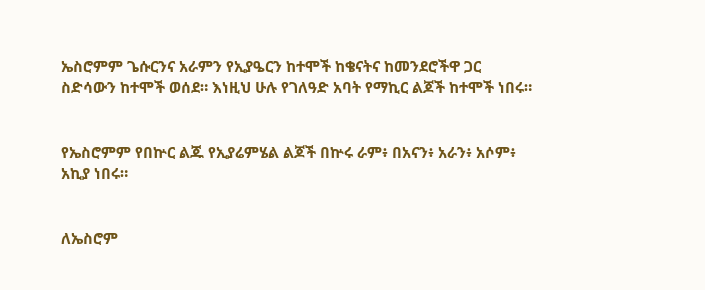ኤስሮምም ጌሱርንና አራምን የኢያዔርን ከተሞች ከቄናትና ከመንደሮችዋ ጋር ስድሳውን ከተሞች ወሰደ። እነዚህ ሁሉ የገለዓድ አባት የማኪር ልጆች ከተሞች ነበሩ።


የኤስሮምም የበኵር ልጁ የኢያሬምሄል ልጆች በኵሩ ራም፥ በአናን፥ አራን፥ አሶም፥ አኪያ ነበሩ።


ለኤስሮም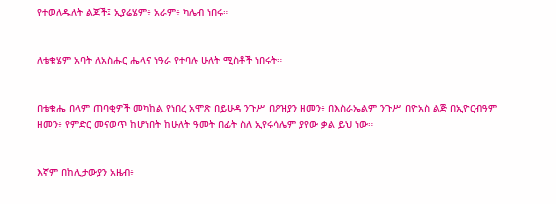የተወለዱለት ልጆች፤ ኢያሬሄም፥ አራም፥ ካሌብ ነበሩ።


ለቴቁሄም አባት ለአስሑር ሔላና ነዓራ የተባሉ ሁለት ሚስቶች ነበሩት።


በቴቁሔ በላም ጠባቂዎች መካከል የነበረ አሞጽ በይሁዳ ንጉሥ በዖዝያን ዘመን፥ በእስራኤልም ንጉሥ በዮአስ ልጅ በኢዮርብዓም ዘመን፥ የምድር መናወጥ ከሆነበት ከሁለት ዓመት በፊት ስለ ኢየሩሳሌም ያየው ቃል ይህ ነው።


እኛም በከሊታውያን አዜብ፥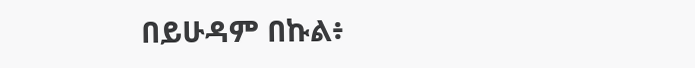በይሁዳም በኩል፥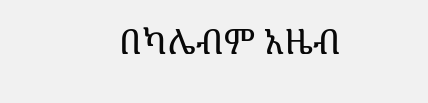በካሌብም አዜብ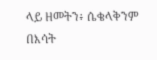ላይ ዘመትን፥ ሴቄላቅንም በእሳት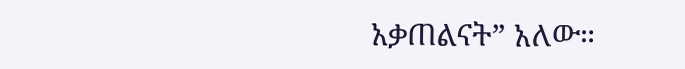አቃጠልናት” አለው።